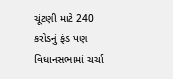ચૂંટણી માટે 240 કરોડનું ફંડ પણ વિધાનસભામાં ચર્ચા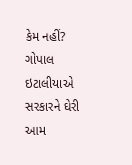કેમ નહીં? ગોપાલ ઇટાલીયાએ સરકારને ઘેરી
આમ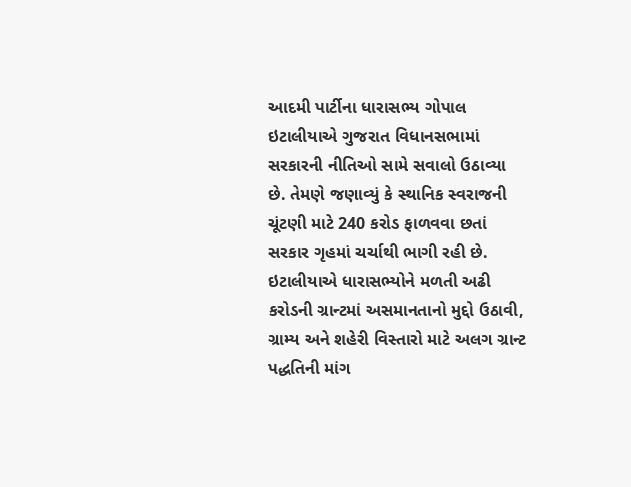આદમી પાર્ટીના ધારાસભ્ય ગોપાલ ઇટાલીયાએ ગુજરાત વિધાનસભામાં સરકારની નીતિઓ સામે સવાલો ઉઠાવ્યા છે. તેમણે જણાવ્યું કે સ્થાનિક સ્વરાજની ચૂંટણી માટે 240 કરોડ ફાળવવા છતાં સરકાર ગૃહમાં ચર્ચાથી ભાગી રહી છે. ઇટાલીયાએ ધારાસભ્યોને મળતી અઢી કરોડની ગ્રાન્ટમાં અસમાનતાનો મુદ્દો ઉઠાવી, ગ્રામ્ય અને શહેરી વિસ્તારો માટે અલગ ગ્રાન્ટ પદ્ધતિની માંગ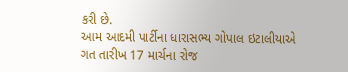કરી છે.
આમ આદમી પાર્ટીના ધારાસભ્ય ગોપાલ ઇટાલીયાએ ગત તારીખ 17 માર્ચના રોજ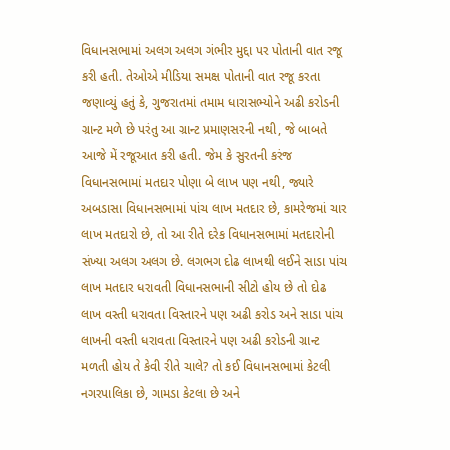વિધાનસભામાં અલગ અલગ ગંભીર મુદ્દા પર પોતાની વાત રજૂ કરી હતી. તેઓએ મીડિયા સમક્ષ પોતાની વાત રજૂ કરતા જણાવ્યું હતું કે, ગુજરાતમાં તમામ ધારાસભ્યોને અઢી કરોડની ગ્રાન્ટ મળે છે પરંતુ આ ગ્રાન્ટ પ્રમાણસરની નથી, જે બાબતે આજે મેં રજૂઆત કરી હતી. જેમ કે સુરતની કરંજ વિધાનસભામાં મતદાર પોણા બે લાખ પણ નથી, જ્યારે અબડાસા વિધાનસભામાં પાંચ લાખ મતદાર છે, કામરેજમાં ચાર લાખ મતદારો છે, તો આ રીતે દરેક વિધાનસભામાં મતદારોની સંખ્યા અલગ અલગ છે. લગભગ દોઢ લાખથી લઈને સાડા પાંચ લાખ મતદાર ધરાવતી વિધાનસભાની સીટો હોય છે તો દોઢ લાખ વસ્તી ધરાવતા વિસ્તારને પણ અઢી કરોડ અને સાડા પાંચ લાખની વસ્તી ધરાવતા વિસ્તારને પણ અઢી કરોડની ગ્રાન્ટ મળતી હોય તે કેવી રીતે ચાલે? તો કઈ વિધાનસભામાં કેટલી નગરપાલિકા છે, ગામડા કેટલા છે અને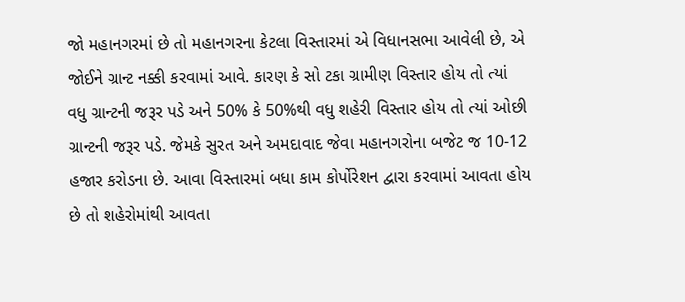જો મહાનગરમાં છે તો મહાનગરના કેટલા વિસ્તારમાં એ વિધાનસભા આવેલી છે, એ જોઈને ગ્રાન્ટ નક્કી કરવામાં આવે. કારણ કે સો ટકા ગ્રામીણ વિસ્તાર હોય તો ત્યાં વધુ ગ્રાન્ટની જરૂર પડે અને 50% કે 50%થી વધુ શહેરી વિસ્તાર હોય તો ત્યાં ઓછી ગ્રાન્ટની જરૂર પડે. જેમકે સુરત અને અમદાવાદ જેવા મહાનગરોના બજેટ જ 10-12 હજાર કરોડના છે. આવા વિસ્તારમાં બધા કામ કોર્પોરેશન દ્વારા કરવામાં આવતા હોય છે તો શહેરોમાંથી આવતા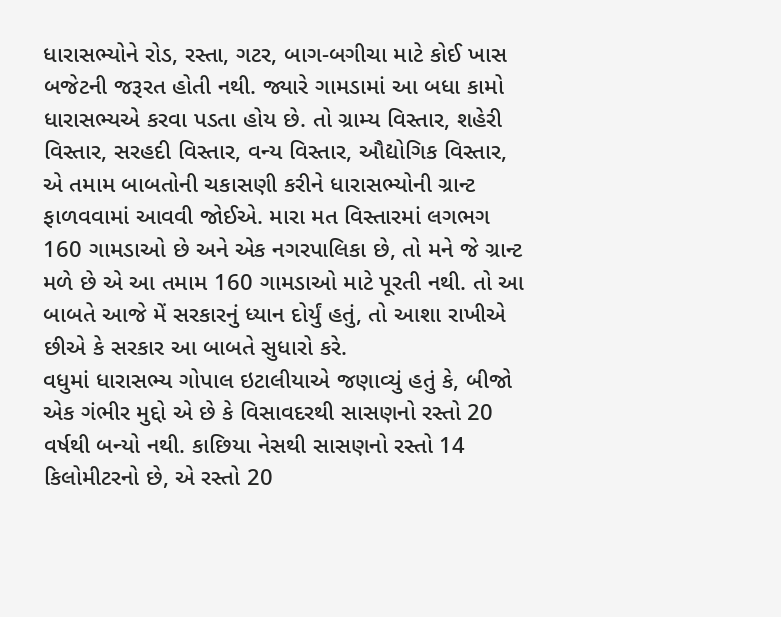ધારાસભ્યોને રોડ, રસ્તા, ગટર, બાગ-બગીચા માટે કોઈ ખાસ બજેટની જરૂરત હોતી નથી. જ્યારે ગામડામાં આ બધા કામો ધારાસભ્યએ કરવા પડતા હોય છે. તો ગ્રામ્ય વિસ્તાર, શહેરી વિસ્તાર, સરહદી વિસ્તાર, વન્ય વિસ્તાર, ઔદ્યોગિક વિસ્તાર, એ તમામ બાબતોની ચકાસણી કરીને ધારાસભ્યોની ગ્રાન્ટ ફાળવવામાં આવવી જોઈએ. મારા મત વિસ્તારમાં લગભગ 160 ગામડાઓ છે અને એક નગરપાલિકા છે, તો મને જે ગ્રાન્ટ મળે છે એ આ તમામ 160 ગામડાઓ માટે પૂરતી નથી. તો આ બાબતે આજે મેં સરકારનું ધ્યાન દોર્યું હતું, તો આશા રાખીએ છીએ કે સરકાર આ બાબતે સુધારો કરે.
વધુમાં ધારાસભ્ય ગોપાલ ઇટાલીયાએ જણાવ્યું હતું કે, બીજો એક ગંભીર મુદ્દો એ છે કે વિસાવદરથી સાસણનો રસ્તો 20 વર્ષથી બન્યો નથી. કાછિયા નેસથી સાસણનો રસ્તો 14 કિલોમીટરનો છે, એ રસ્તો 20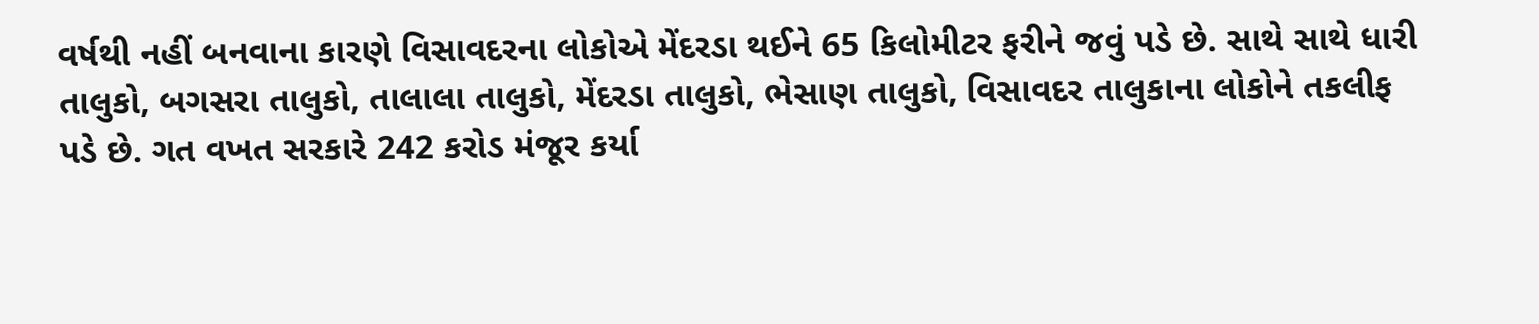વર્ષથી નહીં બનવાના કારણે વિસાવદરના લોકોએ મેંદરડા થઈને 65 કિલોમીટર ફરીને જવું પડે છે. સાથે સાથે ધારી તાલુકો, બગસરા તાલુકો, તાલાલા તાલુકો, મેંદરડા તાલુકો, ભેસાણ તાલુકો, વિસાવદર તાલુકાના લોકોને તકલીફ પડે છે. ગત વખત સરકારે 242 કરોડ મંજૂર કર્યા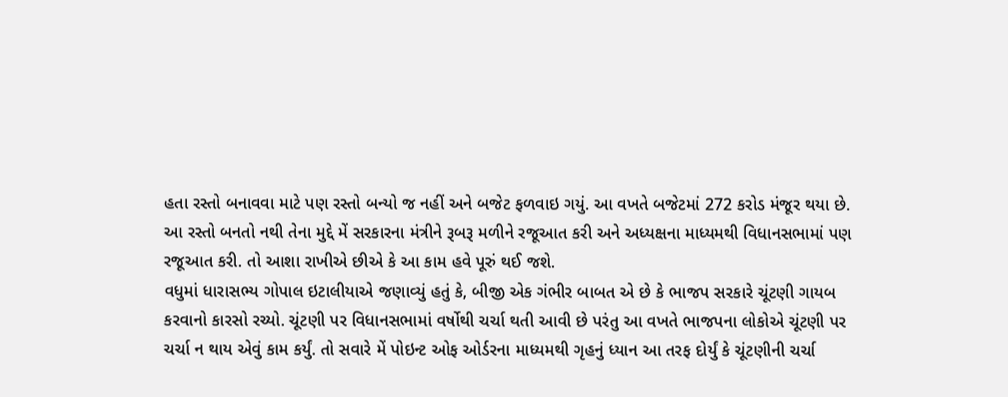હતા રસ્તો બનાવવા માટે પણ રસ્તો બન્યો જ નહીં અને બજેટ ફળવાઇ ગયું. આ વખતે બજેટમાં 272 કરોડ મંજૂર થયા છે. આ રસ્તો બનતો નથી તેના મુદ્દે મેં સરકારના મંત્રીને રૂબરૂ મળીને રજૂઆત કરી અને અધ્યક્ષના માધ્યમથી વિધાનસભામાં પણ રજૂઆત કરી. તો આશા રાખીએ છીએ કે આ કામ હવે પૂરું થઈ જશે.
વધુમાં ધારાસભ્ય ગોપાલ ઇટાલીયાએ જણાવ્યું હતું કે, બીજી એક ગંભીર બાબત એ છે કે ભાજપ સરકારે ચૂંટણી ગાયબ કરવાનો કારસો રચ્યો. ચૂંટણી પર વિધાનસભામાં વર્ષોથી ચર્ચા થતી આવી છે પરંતુ આ વખતે ભાજપના લોકોએ ચૂંટણી પર ચર્ચા ન થાય એવું કામ કર્યું. તો સવારે મેં પોઇન્ટ ઓફ ઓર્ડરના માધ્યમથી ગૃહનું ધ્યાન આ તરફ દોર્યું કે ચૂંટણીની ચર્ચા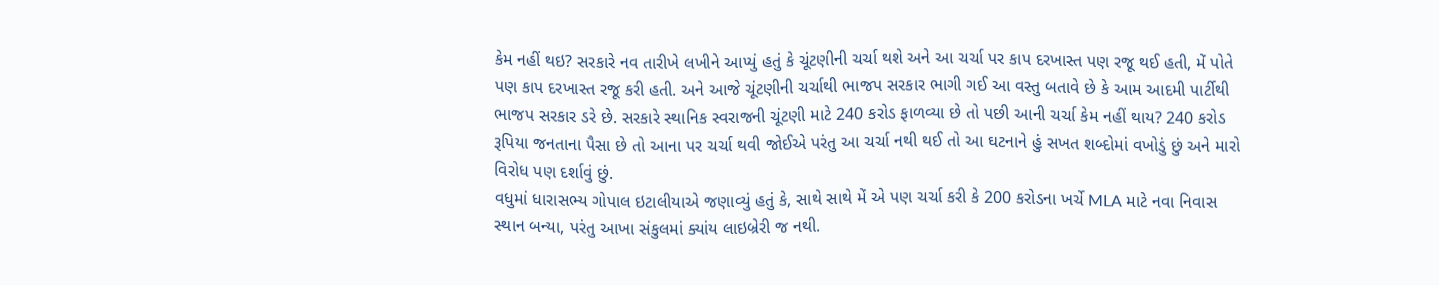કેમ નહીં થઇ? સરકારે નવ તારીખે લખીને આપ્યું હતું કે ચૂંટણીની ચર્ચા થશે અને આ ચર્ચા પર કાપ દરખાસ્ત પણ રજૂ થઈ હતી, મેં પોતે પણ કાપ દરખાસ્ત રજૂ કરી હતી. અને આજે ચૂંટણીની ચર્ચાથી ભાજપ સરકાર ભાગી ગઈ આ વસ્તુ બતાવે છે કે આમ આદમી પાર્ટીથી ભાજપ સરકાર ડરે છે. સરકારે સ્થાનિક સ્વરાજની ચૂંટણી માટે 240 કરોડ ફાળવ્યા છે તો પછી આની ચર્ચા કેમ નહીં થાય? 240 કરોડ રૂપિયા જનતાના પૈસા છે તો આના પર ચર્ચા થવી જોઈએ પરંતુ આ ચર્ચા નથી થઈ તો આ ઘટનાને હું સખત શબ્દોમાં વખોડું છું અને મારો વિરોધ પણ દર્શાવું છું.
વધુમાં ધારાસભ્ય ગોપાલ ઇટાલીયાએ જણાવ્યું હતું કે, સાથે સાથે મેં એ પણ ચર્ચા કરી કે 200 કરોડના ખર્ચે MLA માટે નવા નિવાસ સ્થાન બન્યા, પરંતુ આખા સંકુલમાં ક્યાંય લાઇબ્રેરી જ નથી.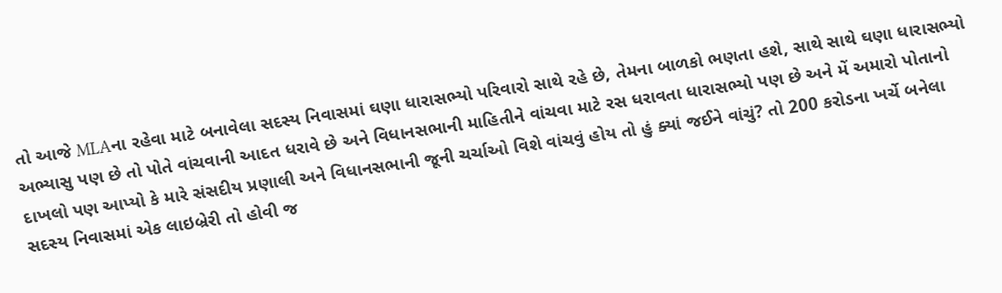તો આજે MLAના રહેવા માટે બનાવેલા સદસ્ય નિવાસમાં ઘણા ધારાસભ્યો પરિવારો સાથે રહે છે, તેમના બાળકો ભણતા હશે, સાથે સાથે ઘણા ધારાસભ્યો અભ્યાસુ પણ છે તો પોતે વાંચવાની આદત ધરાવે છે અને વિધાનસભાની માહિતીને વાંચવા માટે રસ ધરાવતા ધારાસભ્યો પણ છે અને મેં અમારો પોતાનો દાખલો પણ આપ્યો કે મારે સંસદીય પ્રણાલી અને વિધાનસભાની જૂની ચર્ચાઓ વિશે વાંચવું હોય તો હું ક્યાં જઈને વાંચું? તો 200 કરોડના ખર્ચે બનેલા સદસ્ય નિવાસમાં એક લાઇબ્રેરી તો હોવી જ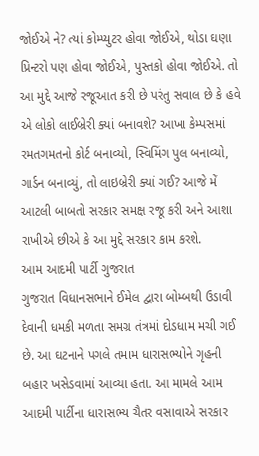જોઈએ ને? ત્યાં કોમ્પ્યુટર હોવા જોઈએ, થોડા ઘણા પ્રિન્ટરો પણ હોવા જોઈએ, પુસ્તકો હોવા જોઈએ. તો આ મુદ્દે આજે રજૂઆત કરી છે પરંતુ સવાલ છે કે હવે એ લોકો લાઈબ્રેરી ક્યાં બનાવશે? આખા કેમ્પસમાં રમતગમતનો કોર્ટ બનાવ્યો, સ્વિમિંગ પુલ બનાવ્યો, ગાર્ડન બનાવ્યું, તો લાઇબ્રેરી ક્યાં ગઈ? આજે મેં આટલી બાબતો સરકાર સમક્ષ રજૂ કરી અને આશા રાખીએ છીએ કે આ મુદ્દે સરકાર કામ કરશે.
આમ આદમી પાર્ટી ગુજરાત
ગુજરાત વિધાનસભાને ઈમેલ દ્વારા બોમ્બથી ઉડાવી દેવાની ધમકી મળતા સમગ્ર તંત્રમાં દોડધામ મચી ગઈ છે. આ ઘટનાને પગલે તમામ ધારાસભ્યોને ગૃહની બહાર ખસેડવામાં આવ્યા હતા. આ મામલે આમ આદમી પાર્ટીના ધારાસભ્ય ચૈતર વસાવાએ સરકાર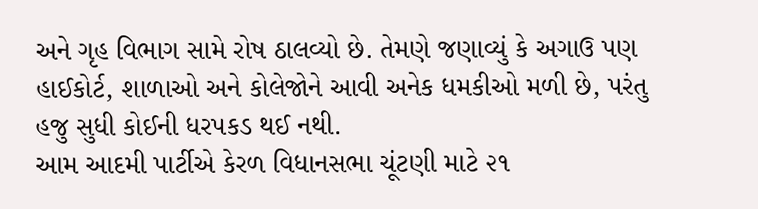અને ગૃહ વિભાગ સામે રોષ ઠાલવ્યો છે. તેમણે જણાવ્યું કે અગાઉ પણ હાઈકોર્ટ, શાળાઓ અને કોલેજોને આવી અનેક ધમકીઓ મળી છે, પરંતુ હજુ સુધી કોઈની ધરપકડ થઈ નથી.
આમ આદમી પાર્ટીએ કેરળ વિધાનસભા ચૂંટણી માટે ૨૧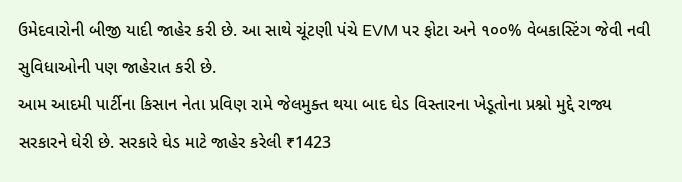ઉમેદવારોની બીજી યાદી જાહેર કરી છે. આ સાથે ચૂંટણી પંચે EVM પર ફોટા અને ૧૦૦% વેબકાસ્ટિંગ જેવી નવી સુવિધાઓની પણ જાહેરાત કરી છે.
આમ આદમી પાર્ટીના કિસાન નેતા પ્રવિણ રામે જેલમુક્ત થયા બાદ ઘેડ વિસ્તારના ખેડૂતોના પ્રશ્નો મુદ્દે રાજ્ય સરકારને ઘેરી છે. સરકારે ઘેડ માટે જાહેર કરેલી ₹1423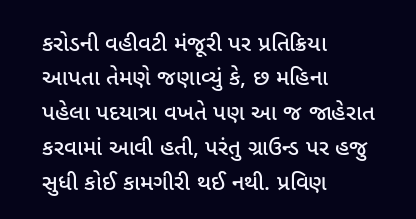કરોડની વહીવટી મંજૂરી પર પ્રતિક્રિયા આપતા તેમણે જણાવ્યું કે, છ મહિના પહેલા પદયાત્રા વખતે પણ આ જ જાહેરાત કરવામાં આવી હતી, પરંતુ ગ્રાઉન્ડ પર હજુ સુધી કોઈ કામગીરી થઈ નથી. પ્રવિણ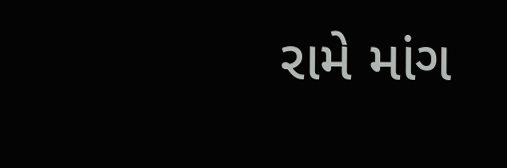રામે માંગ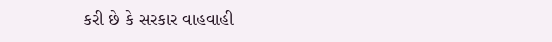કરી છે કે સરકાર વાહવાહી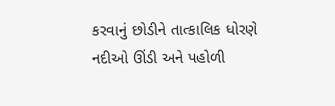કરવાનું છોડીને તાત્કાલિક ધોરણે નદીઓ ઊંડી અને પહોળી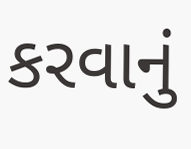કરવાનું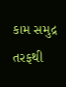કામ સમુદ્ર તરફથી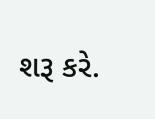શરૂ કરે.